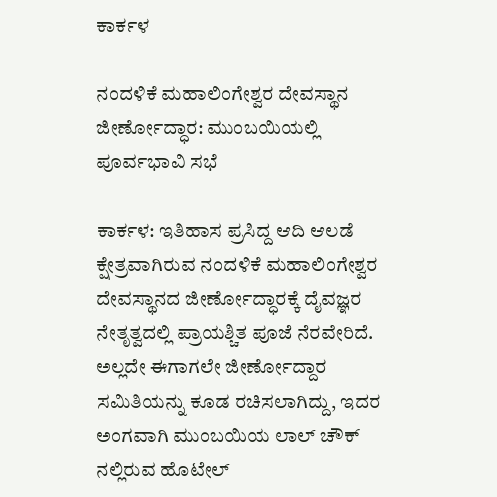ಕಾರ್ಕಳ

ನಂದಳಿಕೆ ಮಹಾಲಿಂಗೇಶ್ವರ ದೇವಸ್ಥಾನ ಜೀರ್ಣೋದ್ಧಾರ: ಮುಂಬಯಿಯಲ್ಲಿ ಪೂರ್ವಭಾವಿ ಸಭೆ

ಕಾರ್ಕಳ: ಇತಿಹಾಸ ಪ್ರಸಿದ್ದ ಆದಿ ಆಲಡೆ ಕ್ಷೇತ್ರವಾಗಿರುವ ನಂದಳಿಕೆ ಮಹಾಲಿಂಗೇಶ್ವರ ದೇವಸ್ಥಾನದ ಜೀರ್ಣೋದ್ಧಾರಕ್ಕೆ ದೈವಜ್ಞರ ನೇತೃತ್ವದಲ್ಲಿ ಪ್ರಾಯಶ್ಚಿತ ಪೂಜೆ ನೆರವೇರಿದೆ. ಅಲ್ಲದೇ ಈಗಾಗಲೇ ಜೀರ್ಣೋದ್ದಾರ ಸಮಿತಿಯನ್ನು ಕೂಡ ರಚಿಸಲಾಗಿದ್ದು, ಇದರ ಅಂಗವಾಗಿ ಮುಂಬಯಿಯ ಲಾಲ್ ಚೌಕ್ ನಲ್ಲಿರುವ ಹೊಟೇಲ್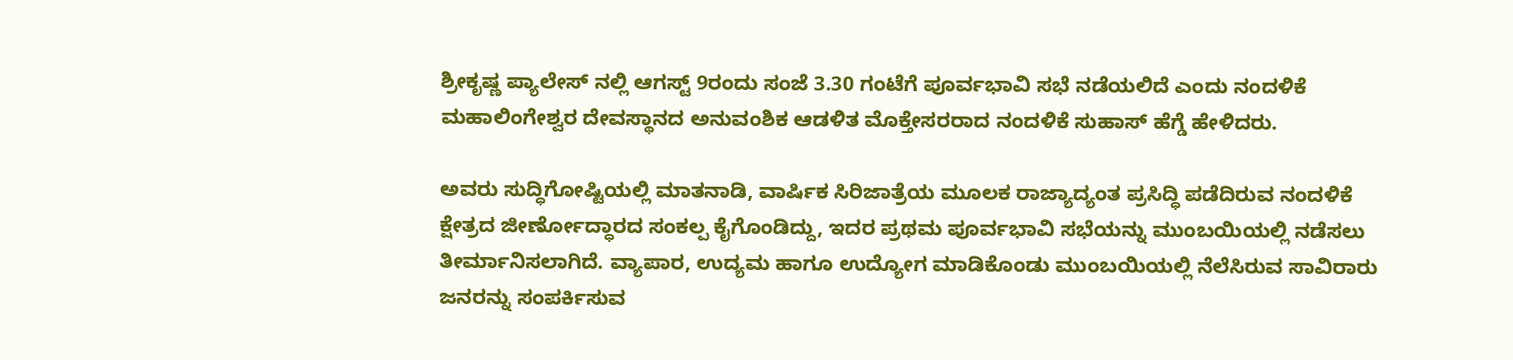ಶ್ರೀಕೃಷ್ಣ ಪ್ಯಾಲೇಸ್ ನಲ್ಲಿ ಆಗಸ್ಟ್ 9ರಂದು ಸಂಜೆ 3.30 ಗಂಟೆಗೆ ಪೂರ್ವಭಾವಿ ಸಭೆ ನಡೆಯಲಿದೆ ಎಂದು ನಂದಳಿಕೆ ಮಹಾಲಿಂಗೇಶ್ವರ ದೇವಸ್ಥಾನದ ಅನುವಂಶಿಕ ಆಡಳಿತ ಮೊಕ್ತೇಸರರಾದ ನಂದಳಿಕೆ ಸುಹಾಸ್ ಹೆಗ್ಡೆ ಹೇಳಿದರು.

ಅವರು ಸುದ್ಧಿಗೋಷ್ಟಿಯಲ್ಲಿ ಮಾತನಾಡಿ, ವಾರ್ಷಿಕ ಸಿರಿಜಾತ್ರೆಯ ಮೂಲಕ ರಾಜ್ಯಾದ್ಯಂತ ಪ್ರಸಿದ್ಧಿ ಪಡೆದಿರುವ ನಂದಳಿಕೆ ಕ್ಷೇತ್ರದ ಜೀರ್ಣೋದ್ಧಾರದ ಸಂಕಲ್ಪ ಕೈಗೊಂಡಿದ್ದು, ಇದರ ಪ್ರಥಮ ಪೂರ್ವಭಾವಿ ಸಭೆಯನ್ನು ಮುಂಬಯಿಯಲ್ಲಿ ನಡೆಸಲು ತೀರ್ಮಾನಿಸಲಾಗಿದೆ. ವ್ಯಾಪಾರ, ಉದ್ಯಮ ಹಾಗೂ ಉದ್ಯೋಗ ಮಾಡಿಕೊಂಡು ಮುಂಬಯಿಯಲ್ಲಿ ನೆಲೆಸಿರುವ ಸಾವಿರಾರು ಜನರನ್ನು ಸಂಪರ್ಕಿಸುವ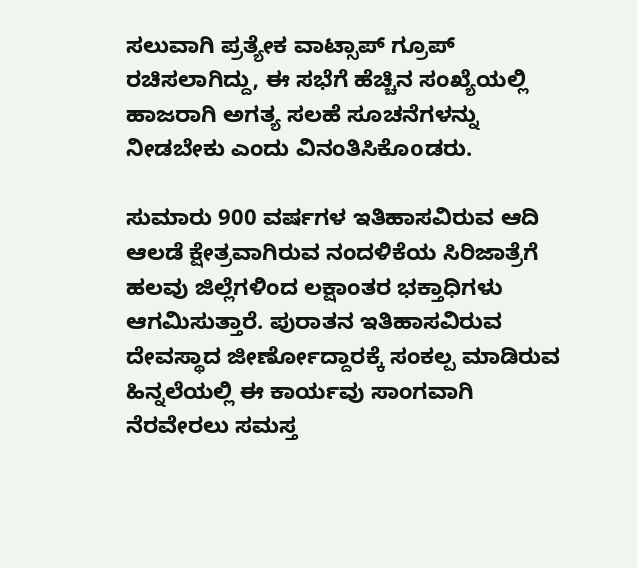ಸಲುವಾಗಿ ಪ್ರತ್ಯೇಕ ವಾಟ್ಸಾಪ್ ಗ್ರೂಪ್ ರಚಿಸಲಾಗಿದ್ದು, ಈ ಸಭೆಗೆ ಹೆಚ್ಚಿನ ಸಂಖ್ಯೆಯಲ್ಲಿ ಹಾಜರಾಗಿ ಅಗತ್ಯ ಸಲಹೆ ಸೂಚನೆಗಳನ್ನು ನೀಡಬೇಕು ಎಂದು ವಿನಂತಿಸಿಕೊoಡರು.

ಸುಮಾರು 900 ವರ್ಷಗಳ ಇತಿಹಾಸವಿರುವ ಆದಿ ಆಲಡೆ ಕ್ಷೇತ್ರವಾಗಿರುವ ನಂದಳಿಕೆಯ ಸಿರಿಜಾತ್ರೆಗೆ ಹಲವು ಜಿಲ್ಲೆಗಳಿಂದ ಲಕ್ಷಾಂತರ ಭಕ್ತಾಧಿಗಳು ಆಗಮಿಸುತ್ತಾರೆ. ಪುರಾತನ ಇತಿಹಾಸವಿರುವ ದೇವಸ್ಥಾದ ಜೀರ್ಣೋದ್ದಾರಕ್ಕೆ ಸಂಕಲ್ಪ ಮಾಡಿರುವ ಹಿನ್ನಲೆಯಲ್ಲಿ ಈ ಕಾರ್ಯವು ಸಾಂಗವಾಗಿ ನೆರವೇರಲು ಸಮಸ್ತ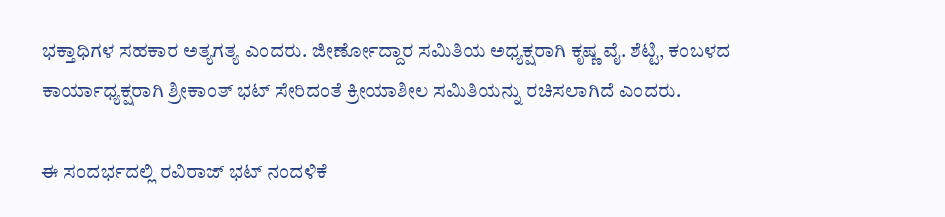ಭಕ್ತಾಧಿಗಳ ಸಹಕಾರ ಅತ್ಯಗತ್ಯ ಎಂದರು. ಜೀರ್ಣೋದ್ದಾರ ಸಮಿತಿಯ ಅಧ್ಯಕ್ಷರಾಗಿ ಕೃಷ್ಣ ವೈ. ಶೆಟ್ಟಿ, ಕಂಬಳದ ಕಾರ್ಯಾಧ್ಯಕ್ಷರಾಗಿ ಶ್ರೀಕಾಂತ್ ಭಟ್ ಸೇರಿದಂತೆ ಕ್ರೀಯಾಶೀಲ ಸಮಿತಿಯನ್ನು ರಚಿಸಲಾಗಿದೆ ಎಂದರು.

ಈ ಸಂದರ್ಭದಲ್ಲಿ ರವಿರಾಜ್ ಭಟ್ ನಂದಳಿಕೆ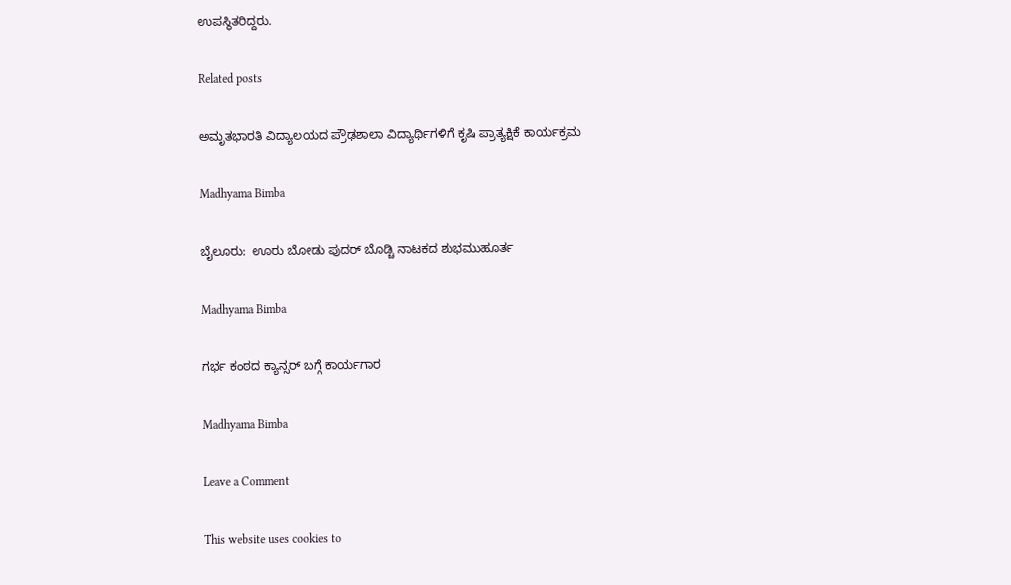ಉಪಸ್ಥಿತರಿದ್ದರು.

Related posts

ಅಮೃತಭಾರತಿ ವಿದ್ಯಾಲಯದ ಪ್ರೌಢಶಾಲಾ ವಿದ್ಯಾರ್ಥಿಗಳಿಗೆ ಕೃಷಿ ಪ್ರಾತ್ಯಕ್ಷಿಕೆ ಕಾರ್ಯಕ್ರಮ

Madhyama Bimba

ಬೈಲೂರು:  ಊರು ಬೋಡು ಪುದರ್ ಬೊಡ್ಚಿ ನಾಟಕದ ಶುಭಮುಹೂರ್ತ

Madhyama Bimba

ಗರ್ಭ ಕಂಠದ ಕ್ಯಾನ್ಸರ್ ಬಗ್ಗೆ ಕಾರ್ಯಗಾರ

Madhyama Bimba

Leave a Comment

This website uses cookies to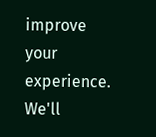improve your experience. We'll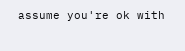assume you're ok with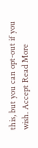this, but you can opt-out if you wish. Accept Read More